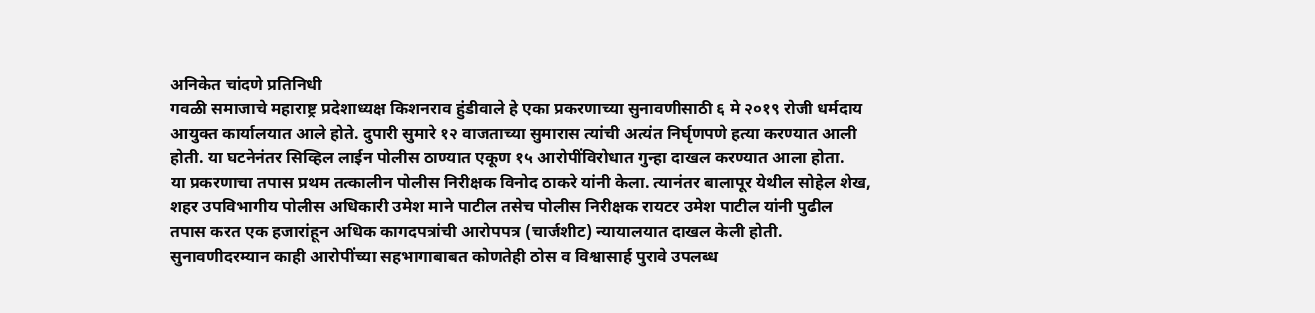अनिकेत चांदणे प्रतिनिधी
गवळी समाजाचे महाराष्ट्र प्रदेशाध्यक्ष किशनराव हुंडीवाले हे एका प्रकरणाच्या सुनावणीसाठी ६ मे २०१९ रोजी धर्मदाय आयुक्त कार्यालयात आले होते. दुपारी सुमारे १२ वाजताच्या सुमारास त्यांची अत्यंत निर्घृणपणे हत्या करण्यात आली होती. या घटनेनंतर सिव्हिल लाईन पोलीस ठाण्यात एकूण १५ आरोपींविरोधात गुन्हा दाखल करण्यात आला होता.
या प्रकरणाचा तपास प्रथम तत्कालीन पोलीस निरीक्षक विनोद ठाकरे यांनी केला. त्यानंतर बालापूर येथील सोहेल शेख, शहर उपविभागीय पोलीस अधिकारी उमेश माने पाटील तसेच पोलीस निरीक्षक रायटर उमेश पाटील यांनी पुढील तपास करत एक हजारांहून अधिक कागदपत्रांची आरोपपत्र (चार्जशीट) न्यायालयात दाखल केली होती.
सुनावणीदरम्यान काही आरोपींच्या सहभागाबाबत कोणतेही ठोस व विश्वासार्ह पुरावे उपलब्ध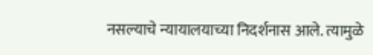नसल्याचे न्यायालयाच्या निदर्शनास आले. त्यामुळे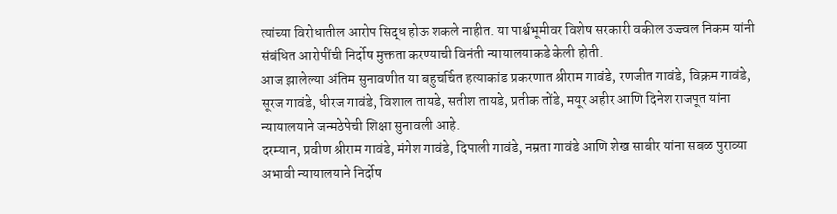त्यांच्या विरोधातील आरोप सिद्ध होऊ शकले नाहीत. या पार्श्वभूमीवर विशेष सरकारी वकील उज्ज्वल निकम यांनी संबंधित आरोपींची निर्दोष मुक्तता करण्याची विनंती न्यायालयाकडे केली होती.
आज झालेल्या अंतिम सुनावणीत या बहुचर्चित हत्याकांड प्रकरणात श्रीराम गावंडे, रणजीत गावंडे, विक्रम गावंडे, सूरज गावंडे, धीरज गावंडे, विशाल तायडे, सतीश तायडे, प्रतीक तोंडे, मयूर अहीर आणि दिनेश राजपूत यांना न्यायालयाने जन्मठेपेची शिक्षा सुनावली आहे.
दरम्यान, प्रवीण श्रीराम गावंडे, मंगेश गावंडे, दिपाली गावंडे, नम्रता गावंडे आणि शेख साबीर यांना सबळ पुराव्या अभावी न्यायालयाने निर्दोष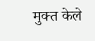मुक्त केले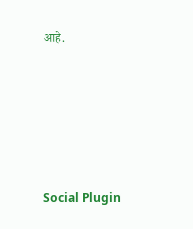आहे.





Social Plugin